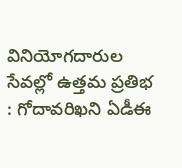వినియోగదారుల సేవల్లో ఉత్తమ ప్రతిభ : గోదావరిఖని ఏడీఈ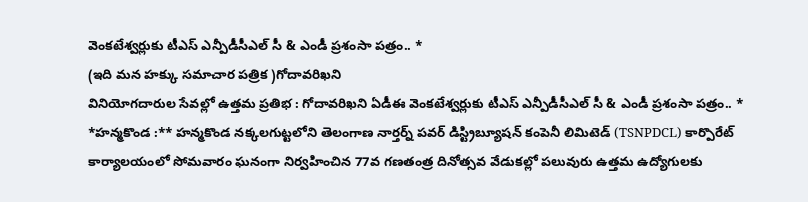వెంకటేశ్వర్లుకు టీఎస్ ఎన్పీడీసీఎల్ సీ & ఎండీ ప్రశంసా పత్రం.. *
(ఇది మన హక్కు సమాచార పత్రిక )గోదావరిఖని
వినియోగదారుల సేవల్లో ఉత్తమ ప్రతిభ : గోదావరిఖని ఏడీఈ వెంకటేశ్వర్లుకు టీఎస్ ఎన్పీడీసీఎల్ సీ & ఎండీ ప్రశంసా పత్రం.. *
*హన్మకొండ :** హన్మకొండ నక్కలగుట్టలోని తెలంగాణ నార్తర్న్ పవర్ డిస్ట్రిబ్యూషన్ కంపెనీ లిమిటెడ్ (TSNPDCL) కార్పొరేట్ కార్యాలయంలో సోమవారం ఘనంగా నిర్వహించిన 77వ గణతంత్ర దినోత్సవ వేడుకల్లో పలువురు ఉత్తమ ఉద్యోగులకు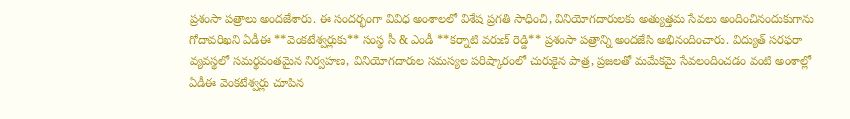ప్రశంసా పత్రాలు అందజేశారు. ఈ సందర్భంగా వివిధ అంశాలలో విశేష ప్రగతి సాధించి, వినియోగదారులకు అత్యుత్తమ సేవలు అందించినందుకుగాను గోదావరిఖని ఏడీఈ **వెంకటేశ్వర్లుకు** సంస్థ సీ & ఎండీ **కర్నాటి వరుణ్ రెడ్డి** ప్రశంసా పత్రాన్ని అందజేసి అభినందించారు. విద్యుత్ సరఫరా వ్యవస్థలో సమర్థవంతమైన నిర్వహణ, వినియోగదారుల సమస్యల పరిష్కారంలో చురుకైన పాత్ర, ప్రజలతో మమేకమై సేవలందించడం వంటి అంశాల్లో ఏడీఈ వెంకటేశ్వర్లు చూపిన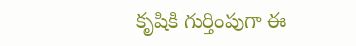కృషికి గుర్తింపుగా ఈ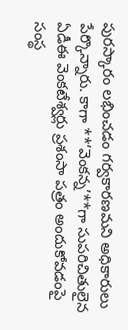పురస్కారం లభించడం గర్వకారణమని అధికారులు పేర్కొన్నారు. కాగా **‘వెంకన్న’**గా సుపరిచితులైన ఏడీఈ వెంకటేశ్వర్లు ప్రశంసా పత్రం అందుకోవడంపై సంస్థ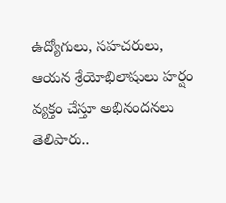ఉద్యోగులు, సహచరులు, ఆయన శ్రేయోభిలాషులు హర్షం వ్యక్తం చేస్తూ అభినందనలు తెలిపారు..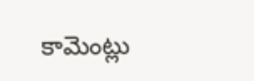కామెంట్లు